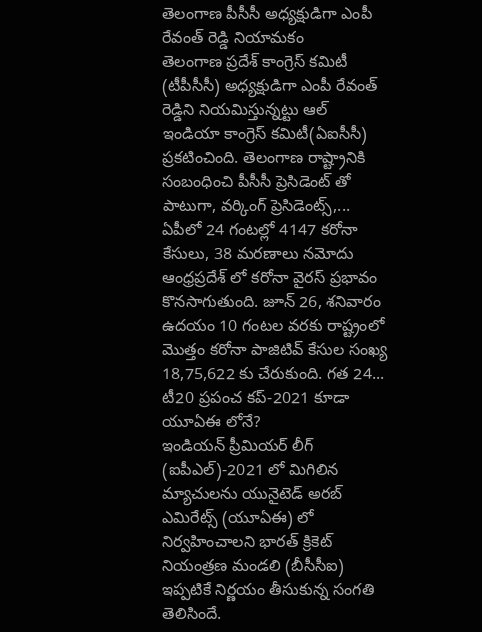తెలంగాణ పీసీసీ అధ్యక్షుడిగా ఎంపీ రేవంత్ రెడ్డి నియామకం
తెలంగాణ ప్రదేశ్ కాంగ్రెస్ కమిటీ (టీపీసీసీ) అధ్యక్షుడిగా ఎంపీ రేవంత్ రెడ్డిని నియమిస్తున్నట్టు ఆల్ ఇండియా కాంగ్రెస్ కమిటీ(ఏఐసీసీ) ప్రకటించింది. తెలంగాణ రాష్ట్రానికి సంబంధించి పీసీసీ ప్రెసిడెంట్ తో పాటుగా, వర్కింగ్ ప్రెసిడెంట్స్,...
ఏపీలో 24 గంటల్లో 4147 కరోనా కేసులు, 38 మరణాలు నమోదు
ఆంధ్రప్రదేశ్ లో కరోనా వైరస్ ప్రభావం కొనసాగుతుంది. జూన్ 26, శనివారం ఉదయం 10 గంటల వరకు రాష్ట్రంలో మొత్తం కరోనా పాజిటివ్ కేసుల సంఖ్య 18,75,622 కు చేరుకుంది. గత 24...
టీ20 ప్రపంచ కప్-2021 కూడా యూఏఈ లోనే?
ఇండియన్ ప్రీమియర్ లీగ్ (ఐపీఎల్)-2021 లో మిగిలిన మ్యాచులను యునైటెడ్ అరబ్ ఎమిరేట్స్ (యూఏఈ) లో నిర్వహించాలని భారత్ క్రికెట్ నియంత్రణ మండలి (బీసీసీఐ) ఇప్పటికే నిర్ణయం తీసుకున్న సంగతి తెలిసిందే.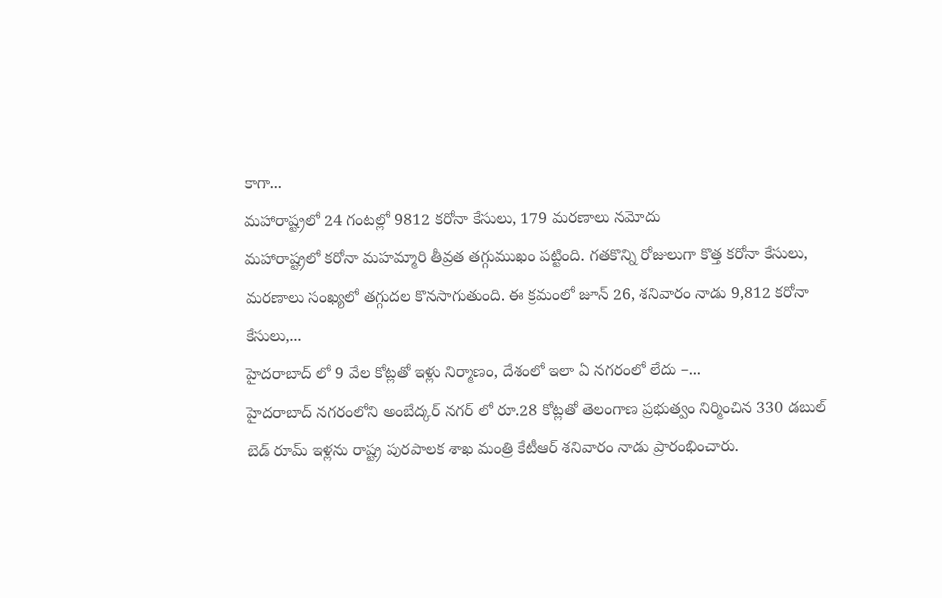కాగా...
మహారాష్ట్రలో 24 గంటల్లో 9812 కరోనా కేసులు, 179 మరణాలు నమోదు
మహారాష్ట్రలో కరోనా మహమ్మారి తీవ్రత తగ్గుముఖం పట్టింది. గతకొన్ని రోజులుగా కొత్త కరోనా కేసులు, మరణాలు సంఖ్యలో తగ్గుదల కొనసాగుతుంది. ఈ క్రమంలో జూన్ 26, శనివారం నాడు 9,812 కరోనా కేసులు,...
హైదరాబాద్ లో 9 వేల కోట్లతో ఇళ్లు నిర్మాణం, దేశంలో ఇలా ఏ నగరంలో లేదు –...
హైదరాబాద్ నగరంలోని అంబేద్కర్ నగర్ లో రూ.28 కోట్లతో తెలంగాణ ప్రభుత్వం నిర్మించిన 330 డబుల్ బెడ్ రూమ్ ఇళ్లను రాష్ట్ర పురపాలక శాఖ మంత్రి కేటీఆర్ శనివారం నాడు ప్రారంభించారు.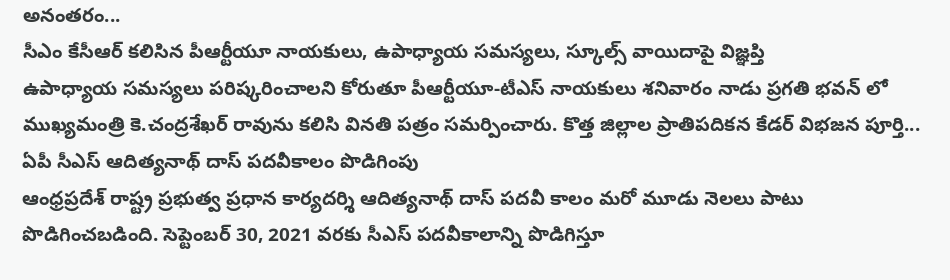అనంతరం...
సీఎం కేసీఆర్ కలిసిన పీఆర్టీయూ నాయకులు, ఉపాధ్యాయ సమస్యలు, స్కూల్స్ వాయిదాపై విజ్ఞప్తి
ఉపాధ్యాయ సమస్యలు పరిష్కరించాలని కోరుతూ పీఆర్టీయూ-టీఎస్ నాయకులు శనివారం నాడు ప్రగతి భవన్ లో ముఖ్యమంత్రి కె.చంద్రశేఖర్ రావును కలిసి వినతి పత్రం సమర్పించారు. కొత్త జిల్లాల ప్రాతిపదికన కేడర్ విభజన పూర్తి...
ఏపీ సీఎస్ ఆదిత్యనాథ్ దాస్ పదవీకాలం పొడిగింపు
ఆంధ్రప్రదేశ్ రాష్ట్ర ప్రభుత్వ ప్రధాన కార్యదర్శి ఆదిత్యనాథ్ దాస్ పదవీ కాలం మరో మూడు నెలలు పాటు పొడిగించబడింది. సెప్టెంబర్ 30, 2021 వరకు సీఎస్ పదవీకాలాన్ని పొడిగిస్తూ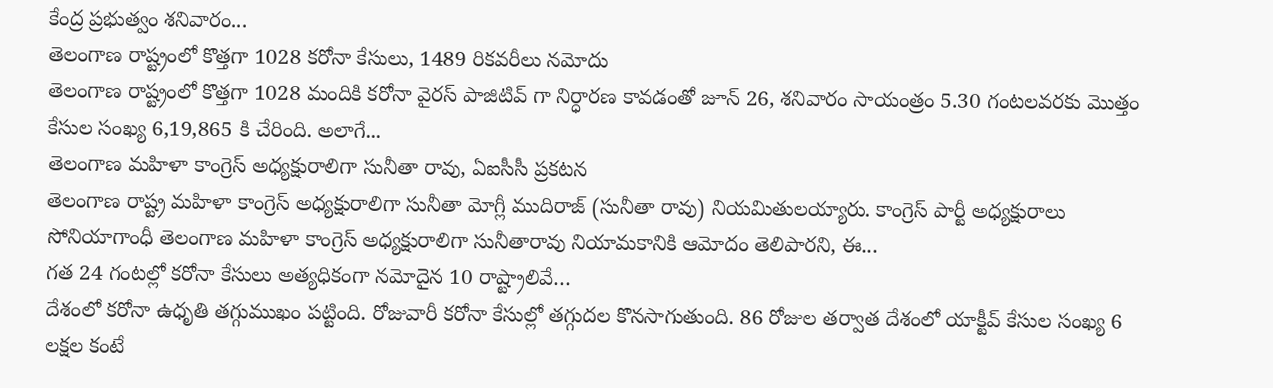కేంద్ర ప్రభుత్వం శనివారం...
తెలంగాణ రాష్ట్రంలో కొత్తగా 1028 కరోనా కేసులు, 1489 రికవరీలు నమోదు
తెలంగాణ రాష్ట్రంలో కొత్తగా 1028 మందికి కరోనా వైరస్ పాజిటివ్ గా నిర్ధారణ కావడంతో జూన్ 26, శనివారం సాయంత్రం 5.30 గంటలవరకు మొత్తం కేసుల సంఖ్య 6,19,865 కి చేరింది. అలాగే...
తెలంగాణ మహిళా కాంగ్రెస్ అధ్యక్షురాలిగా సునీతా రావు, ఏఐసీసీ ప్రకటన
తెలంగాణ రాష్ట్ర మహిళా కాంగ్రెస్ అధ్యక్షురాలిగా సునీతా మోగ్లీ ముదిరాజ్ (సునీతా రావు) నియమితులయ్యారు. కాంగ్రెస్ పార్టీ అధ్యక్షురాలు సోనియాగాంధీ తెలంగాణ మహిళా కాంగ్రెస్ అధ్యక్షురాలిగా సునీతారావు నియామకానికి ఆమోదం తెలిపారని, ఈ...
గత 24 గంటల్లో కరోనా కేసులు అత్యధికంగా నమోదైన 10 రాష్ట్రాలివే…
దేశంలో కరోనా ఉధృతి తగ్గుముఖం పట్టింది. రోజువారీ కరోనా కేసుల్లో తగ్గుదల కొనసాగుతుంది. 86 రోజుల తర్వాత దేశంలో యాక్టీవ్ కేసుల సంఖ్య 6 లక్షల కంటే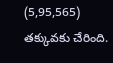(5,95,565) తక్కువకు చేరింది.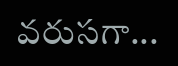వరుసగా...